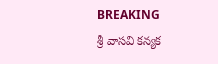BREAKING
శ్రీ వాసవి కన్యక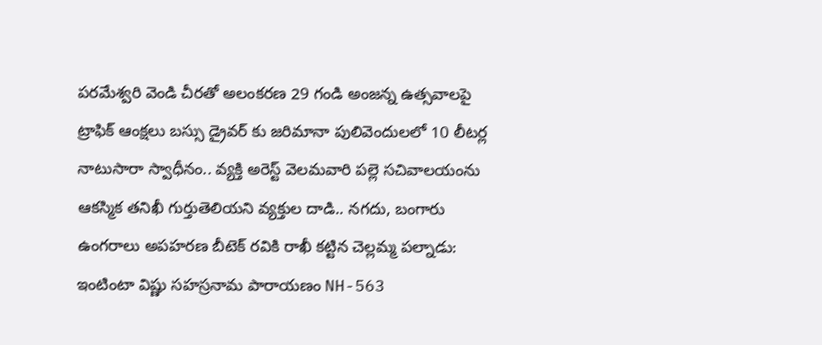పరమేశ్వరి వెండి చీరతో అలంకరణ 29 గండి అంజన్న ఉత్సవాలపై ట్రాఫిక్ ఆంక్షలు బస్సు డ్రైవర్ కు జరిమానా పులివెందులలో 10 లీటర్ల నాటుసారా స్వాధీనం.. వ్యక్తి అరెస్ట్ వెలమవారి పల్లె సచివాలయంను ఆకస్మిక తనిఖీ గుర్తుతెలియని వ్యక్తుల దాడి.. నగదు, బంగారు ఉంగరాలు అపహరణ బీటెక్ రవికి రాఖీ కట్టిన చెల్లమ్మ పల్నాడు: ఇంటింటా విష్ణు సహస్రనామ పారాయణం NH-563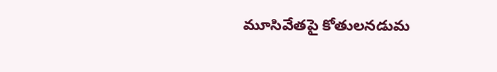మూసివేతపై కోతులనడుమ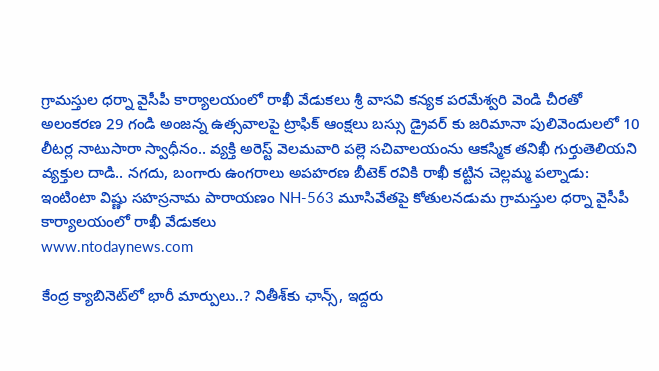గ్రామస్తుల ధర్నా వైసీపీ కార్యాలయంలో రాఖీ వేడుకలు శ్రీ వాసవి కన్యక పరమేశ్వరి వెండి చీరతో అలంకరణ 29 గండి అంజన్న ఉత్సవాలపై ట్రాఫిక్ ఆంక్షలు బస్సు డ్రైవర్ కు జరిమానా పులివెందులలో 10 లీటర్ల నాటుసారా స్వాధీనం.. వ్యక్తి అరెస్ట్ వెలమవారి పల్లె సచివాలయంను ఆకస్మిక తనిఖీ గుర్తుతెలియని వ్యక్తుల దాడి.. నగదు, బంగారు ఉంగరాలు అపహరణ బీటెక్ రవికి రాఖీ కట్టిన చెల్లమ్మ పల్నాడు: ఇంటింటా విష్ణు సహస్రనామ పారాయణం NH-563 మూసివేతపై కోతులనడుమ గ్రామస్తుల ధర్నా వైసీపీ కార్యాలయంలో రాఖీ వేడుకలు
www.ntodaynews.com

కేంద్ర క్యాబినెట్‌లో భారీ మార్పులు..? నితీశ్‌కు ఛాన్స్, ఇద్దరు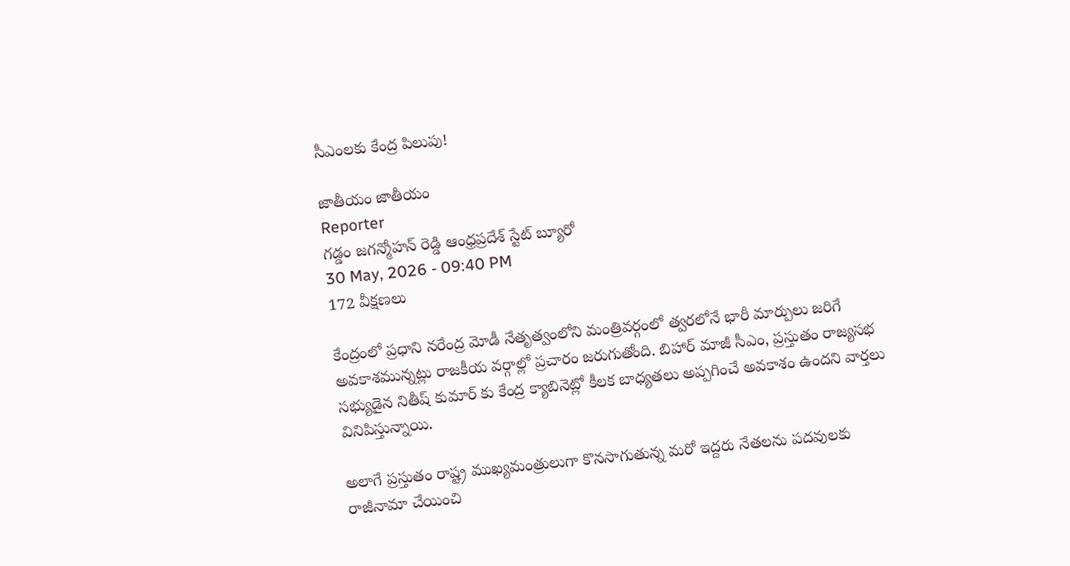సీఎంలకు కేంద్ర పిలుపు!

జాతీయం జాతీయం
Reporter
గడ్డం జగన్మోహన్ రెడ్డి ఆంధ్రప్రదేశ్ స్టేట్ బ్యూరో
30 May, 2026 - 09:40 PM
172 వీక్షణలు

కేంద్రంలో ప్రధాని నరేంద్ర మోడీ నేతృత్వంలోని మంత్రివర్గంలో త్వరలోనే భారీ మార్పులు జరిగే అవకాశమున్నట్లు రాజకీయ వర్గాల్లో ప్రచారం జరుగుతోంది. బిహార్ మాజీ సీఎం, ప్రస్తుతం రాజ్యసభ సభ్యుడైన నితీష్ కుమార్ కు కేంద్ర క్యాబినెట్లో కీలక బాధ్యతలు అప్పగించే అవకాశం ఉందని వార్తలు వినిపిస్తున్నాయి.

అలాగే ప్రస్తుతం రాష్ట్ర ముఖ్యమంత్రులుగా కొనసాగుతున్న మరో ఇద్దరు నేతలను పదవులకు రాజీనామా చేయించి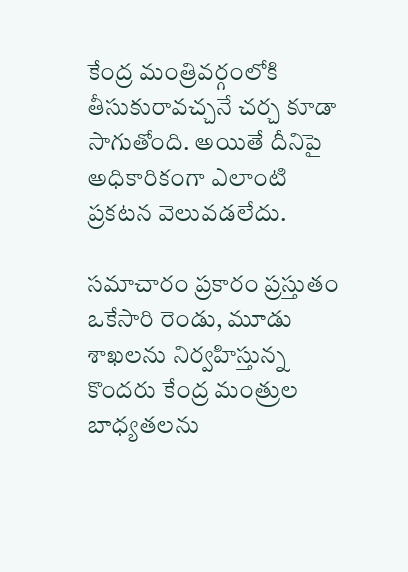కేంద్ర మంత్రివర్గంలోకి తీసుకురావచ్చనే చర్చ కూడా సాగుతోంది. అయితే దీనిపై అధికారికంగా ఎలాంటి ప్రకటన వెలువడలేదు.

సమాచారం ప్రకారం ప్రస్తుతం ఒకేసారి రెండు, మూడు శాఖలను నిర్వహిస్తున్న కొందరు కేంద్ర మంత్రుల బాధ్యతలను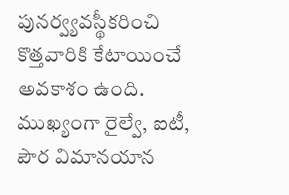పునర్వ్యవస్థీకరించి కొత్తవారికి కేటాయించే అవకాశం ఉంది. ముఖ్యంగా రైల్వే, ఐటీ, పౌర విమానయాన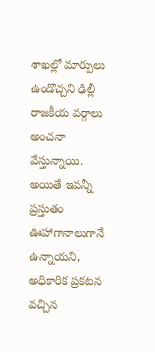శాఖల్లో మార్పులు ఉండొచ్చని ఢిల్లీ రాజకీయ వర్గాలు అంచనా వేస్తున్నాయి. అయితే ఇవన్నీ ప్రస్తుతం ఊహాగానాలుగానే ఉన్నాయని, అధికారిక ప్రకటన వచ్చిన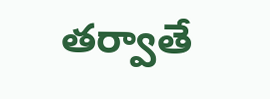తర్వాతే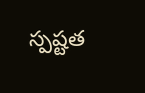స్పష్టత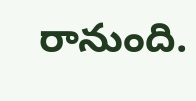రానుంది.